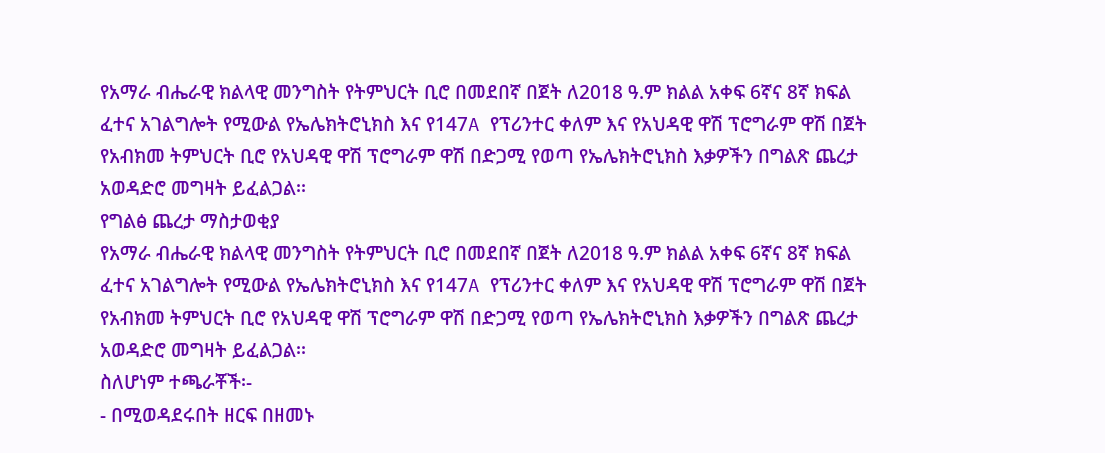የአማራ ብሔራዊ ክልላዊ መንግስት የትምህርት ቢሮ በመደበኛ በጀት ለ2018 ዓ.ም ክልል አቀፍ 6ኛና 8ኛ ክፍል ፈተና አገልግሎት የሚውል የኤሌክትሮኒክስ እና የ147A የፕሪንተር ቀለም እና የአህዳዊ ዋሽ ፕሮግራም ዋሽ በጀት የአብክመ ትምህርት ቢሮ የአህዳዊ ዋሽ ፕሮግራም ዋሽ በድጋሚ የወጣ የኤሌክትሮኒክስ እቃዎችን በግልጽ ጨረታ አወዳድሮ መግዛት ይፈልጋል፡፡
የግልፅ ጨረታ ማስታወቂያ
የአማራ ብሔራዊ ክልላዊ መንግስት የትምህርት ቢሮ በመደበኛ በጀት ለ2018 ዓ.ም ክልል አቀፍ 6ኛና 8ኛ ክፍል ፈተና አገልግሎት የሚውል የኤሌክትሮኒክስ እና የ147A የፕሪንተር ቀለም እና የአህዳዊ ዋሽ ፕሮግራም ዋሽ በጀት የአብክመ ትምህርት ቢሮ የአህዳዊ ዋሽ ፕሮግራም ዋሽ በድጋሚ የወጣ የኤሌክትሮኒክስ እቃዎችን በግልጽ ጨረታ አወዳድሮ መግዛት ይፈልጋል፡፡
ስለሆነም ተጫራቾች፡-
- በሚወዳደሩበት ዘርፍ በዘመኑ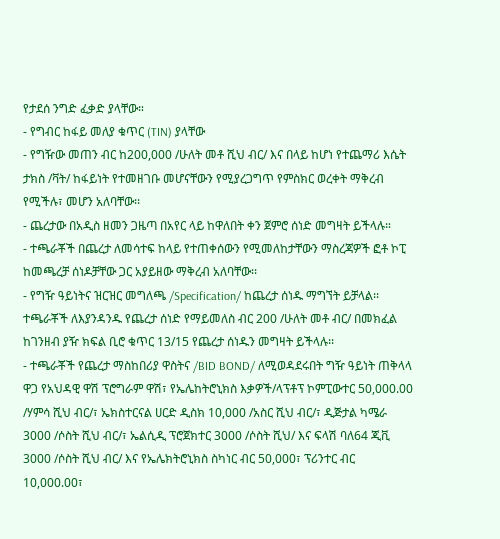የታደሰ ንግድ ፈቃድ ያላቸው።
- የግብር ከፋይ መለያ ቁጥር (TIN) ያላቸው
- የግዥው መጠን ብር ከ200,000 /ሁለት መቶ ሺህ ብር/ እና በላይ ከሆነ የተጨማሪ እሴት ታክስ /ቫት/ ከፋይነት የተመዘገቡ መሆናቸውን የሚያረጋግጥ የምስክር ወረቀት ማቅረብ የሚችሉ፣ መሆን አለባቸው፡፡
- ጨረታው በአዲስ ዘመን ጋዜጣ በአየር ላይ ከዋለበት ቀን ጀምሮ ሰነድ መግዛት ይችላሉ።
- ተጫራቾች በጨረታ ለመሳተፍ ከላይ የተጠቀሰውን የሚመለከታቸውን ማስረጃዎች ፎቶ ኮፒ ከመጫረቻ ሰነዶቻቸው ጋር አያይዘው ማቅረብ አለባቸው፡፡
- የግዥ ዓይነትና ዝርዝር መግለጫ /Specification/ ከጨረታ ሰነዱ ማግኘት ይቻላል፡፡ ተጫራቾች ለእያንዳንዱ የጨረታ ሰነድ የማይመለስ ብር 200 /ሁለት መቶ ብር/ በመክፈል ከገንዘብ ያዥ ክፍል ቢሮ ቁጥር 13/15 የጨረታ ሰነዱን መግዛት ይችላሉ፡፡
- ተጫራቾች የጨረታ ማስከበሪያ ዋስትና /BID BOND/ ለሚወዳደሩበት ግዥ ዓይነት ጠቅላላ ዋጋ የአህዳዊ ዋሽ ፕሮግራም ዋሽ፣ የኤሌከትሮኒክስ እቃዎች/ላፕቶፕ ኮምፒውተር 50,000.00 /ሃምሳ ሺህ ብር/፣ ኤክስተርናል ሀርድ ዲስክ 10,000 /አስር ሺህ ብር/፣ ዲጅታል ካሜራ 3000 /ሶስት ሺህ ብር/፣ ኤልሲዲ ፕሮጀክተር 3000 /ሶስት ሺህ/ እና ፍላሽ ባለ64 ጂቪ 3000 /ሶስት ሺህ ብር/ እና የኤሌክትሮኒክስ ስካነር ብር 50,000፣ ፕሪንተር ብር 10,000.00፣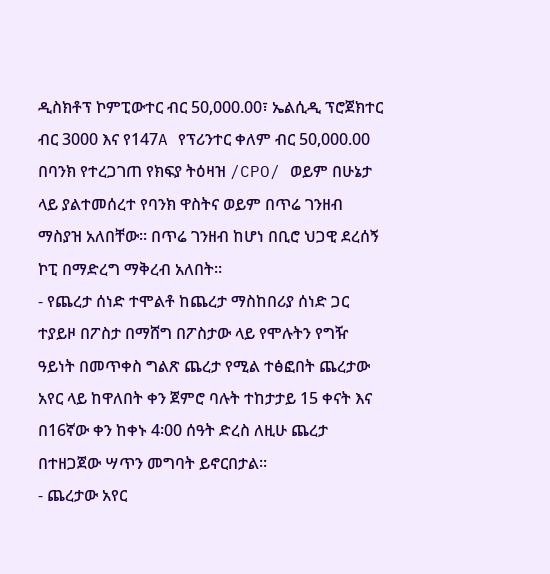ዲስክቶፕ ኮምፒውተር ብር 50,000.00፣ ኤልሲዲ ፕሮጀክተር ብር 3000 እና የ147A የፕሪንተር ቀለም ብር 50,000.00 በባንክ የተረጋገጠ የክፍያ ትዕዛዝ /CPO/ ወይም በሁኔታ ላይ ያልተመሰረተ የባንክ ዋስትና ወይም በጥሬ ገንዘብ ማስያዝ አለበቸው፡፡ በጥሬ ገንዘብ ከሆነ በቢሮ ህጋዊ ደረሰኝ ኮፒ በማድረግ ማቅረብ አለበት።
- የጨረታ ሰነድ ተሞልቶ ከጨረታ ማስከበሪያ ሰነድ ጋር ተያይዞ በፖስታ በማሸግ በፖስታው ላይ የሞሉትን የግዥ ዓይነት በመጥቀስ ግልጽ ጨረታ የሚል ተፅፎበት ጨረታው አየር ላይ ከዋለበት ቀን ጀምሮ ባሉት ተከታታይ 15 ቀናት እና በ16ኛው ቀን ከቀኑ 4፡00 ሰዓት ድረስ ለዚሁ ጨረታ በተዘጋጀው ሣጥን መግባት ይኖርበታል፡፡
- ጨረታው አየር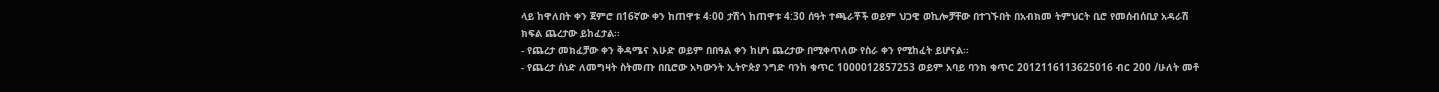ላይ ከዋለበት ቀን ጀምሮ በ16ኛው ቀን ከጠዋቱ 4፡00 ታሽጎ ከጠዋቱ 4:30 ሰዓት ተጫራቾች ወይም ህጋዊ ወኪሎቻቸው በተገኙበት በአብክመ ትምህርት ቢሮ የመሰብሰቢያ አዳራሽ ክፍል ጨረታው ይከፈታል፡፡
- የጨረታ መክፈቻው ቀን ቅዳሜና እሁድ ወይም በበዓል ቀን ከሆነ ጨረታው በሚቀጥለው የስራ ቀን የሚከፈት ይሆናል፡፡
- የጨረታ ሰነድ ለመግዛት ስትመጡ በቢሮው አካውንት ኢትዮጵያ ንግድ ባንከ ቁጥር 1000012857253 ወይም አባይ ባንክ ቁጥር 2012116113625016 ብር 200 /ሁለት መቶ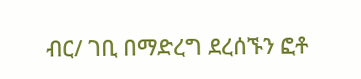ብር/ ገቢ በማድረግ ደረሰኙን ፎቶ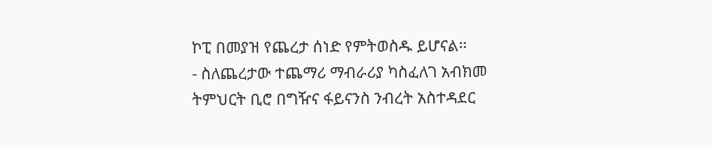ኮፒ በመያዝ የጨረታ ሰነድ የምትወስዱ ይሆናል፡፡
- ስለጨረታው ተጨማሪ ማብራሪያ ካስፈለገ አብክመ ትምህርት ቢሮ በግዥና ፋይናንስ ንብረት አስተዳደር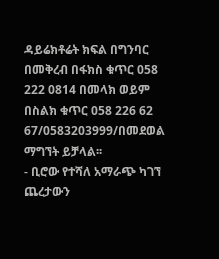ዳይሬክቶሬት ክፍል በግንባር በመቅረብ በፋክስ ቁጥር 058 222 0814 በመላክ ወይም በስልክ ቁጥር 058 226 62 67/0583203999/በመደወል ማግኘት ይቻላል፡፡
- ቢሮው የተሻለ አማራጭ ካገኘ ጨረታውን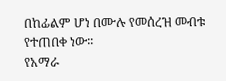በከፊልም ሆነ በሙሉ የመሰረዝ መብቱ የተጠበቀ ነው፡፡
የአማራ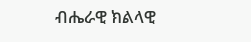ብሔራዊ ክልላዊ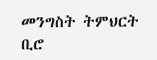መንግስት ትምህርት ቢሮ